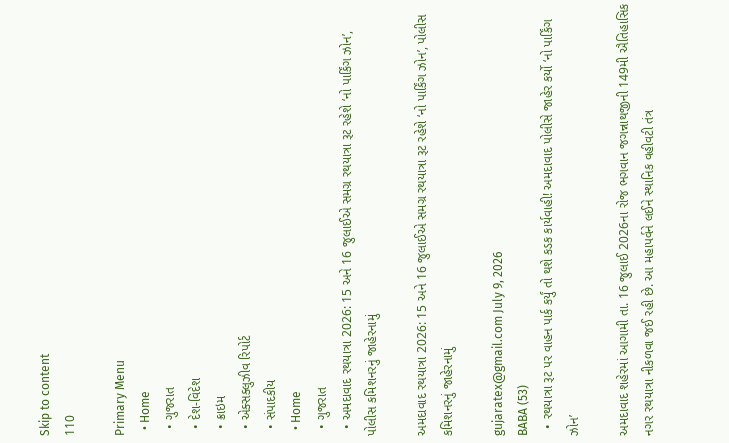Skip to content
110

Primary Menu
  • Home
  • ગુજરાત
  • દેશ-વિદેશ
  • ક્રાઇમ
  • એક્સક્લુઝીવ રિપોર્ટ
  • સંપાદકીય
  • Home
  • ગુજરાત
  • અમદાવાદ રથયાત્રા 2026: 15 અને 16 જુલાઈએ સમગ્ર રથયાત્રા રૂટ રહેશે ‘નો પાર્કિંગ ઝોન’, પોલીસ કમિશનરનું જાહેરનામું

અમદાવાદ રથયાત્રા 2026: 15 અને 16 જુલાઈએ સમગ્ર રથયાત્રા રૂટ રહેશે ‘નો પાર્કિંગ ઝોન’, પોલીસ કમિશનરનું જાહેરનામું

gujaratex@gmail.com July 9, 2026
BABA (53)
  • રથયાત્રા રૂટ પર વાહન પાર્ક કર્યું તો થશે કડક કાર્યવાહી! અમદાવાદ પોલીસે જાહેર કર્યો ‘નો પાર્કિંગ ઝોન’

અમદાવાદ શહેરમાં આગામી તા. 16 જુલાઈ 2026ના રોજ ભગવાન જગન્નાથજીની 149મી ઐતિહાસિક નગર રથયાત્રા નીકળવા જઈ રહી છે. આ મહાપર્વને લઈને સ્થાનિક વહીવટી તંત્ર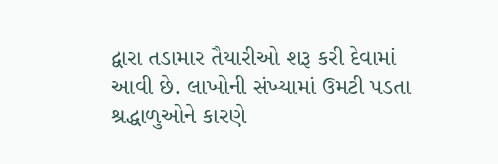દ્વારા તડામાર તૈયારીઓ શરૂ કરી દેવામાં આવી છે. લાખોની સંખ્યામાં ઉમટી પડતા શ્રદ્ધાળુઓને કારણે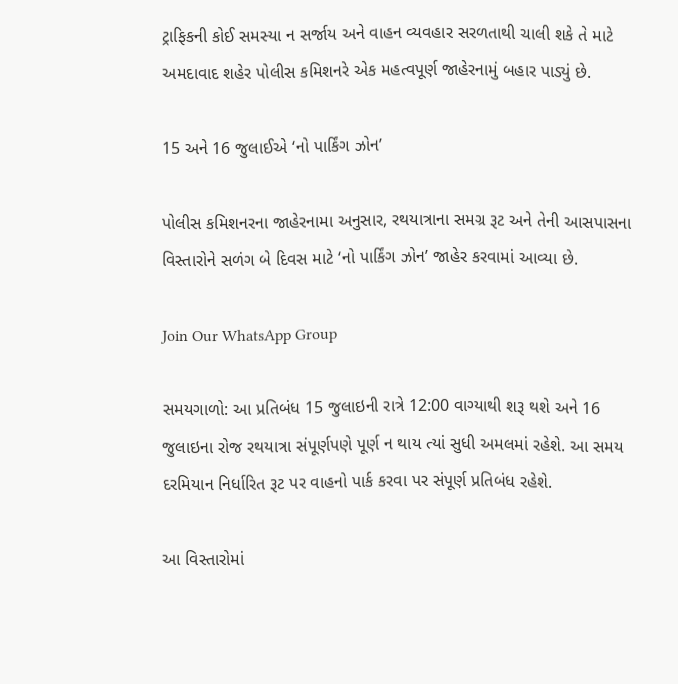ટ્રાફિકની કોઈ સમસ્યા ન સર્જાય અને વાહન વ્યવહાર સરળતાથી ચાલી શકે તે માટે અમદાવાદ શહેર પોલીસ કમિશનરે એક મહત્વપૂર્ણ જાહેરનામું બહાર પાડ્યું છે.

15 અને 16 જુલાઈએ ‘નો પાર્કિંગ ઝોન’

પોલીસ કમિશનરના જાહેરનામા અનુસાર, રથયાત્રાના સમગ્ર રૂટ અને તેની આસપાસના વિસ્તારોને સળંગ બે દિવસ માટે ‘નો પાર્કિંગ ઝોન’ જાહેર કરવામાં આવ્યા છે.

Join Our WhatsApp Group

સમયગાળો: આ પ્રતિબંધ 15 જુલાઇની રાત્રે 12:00 વાગ્યાથી શરૂ થશે અને 16 જુલાઇના રોજ રથયાત્રા સંપૂર્ણપણે પૂર્ણ ન થાય ત્યાં સુધી અમલમાં રહેશે. આ સમય દરમિયાન નિર્ધારિત રૂટ પર વાહનો પાર્ક કરવા પર સંપૂર્ણ પ્રતિબંધ રહેશે.

આ વિસ્તારોમાં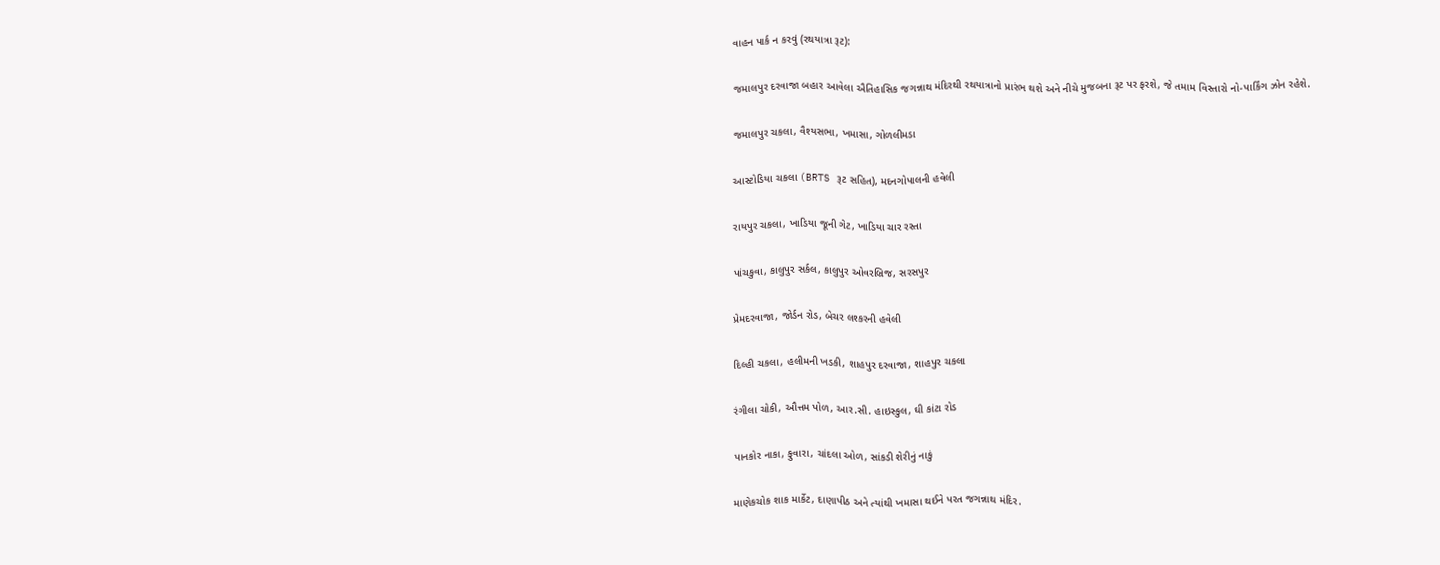વાહન પાર્ક ન કરવું (રથયાત્રા રૂટ):

જમાલપુર દરવાજા બહાર આવેલા ઐતિહાસિક જગન્નાથ મંદિરથી રથયાત્રાનો પ્રારંભ થશે અને નીચે મુજબના રૂટ પર ફરશે, જે તમામ વિસ્તારો નો-પાર્કિંગ ઝોન રહેશે.

જમાલપુર ચકલા, વૈશ્યસભા, ખમાસા, ગોળલીમડા

આસ્ટોડિયા ચકલા (BRTS રૂટ સહિત), મદનગોપાલની હવેલી

રાયપુર ચકલા, ખાડિયા જૂની ગેટ, ખાડિયા ચાર રસ્તા

પાંચકુવા, કાલુપુર સર્કલ, કાલુપુર ઓવરબ્રિજ, સરસપુર

પ્રેમદરવાજા, જોર્ડન રોડ, બેચર લશ્કરની હવેલી

દિલ્હી ચકલા, હલીમની ખડકી, શાહપુર દરવાજા, શાહપુર ચકલા

રંગીલા ચોકી, ઔત્તમ પોળ, આર.સી. હાઇસ્કુલ, ઘી કાંટા રોડ

પાનકોર નાકા, ફુવારા, ચાંદલા ઓળ, સાંકડી શેરીનું નાકું

માણેકચોક શાક માર્કેટ, દાણાપીઠ અને ત્યાંથી ખમાસા થઈને પરત જગન્નાથ મંદિર.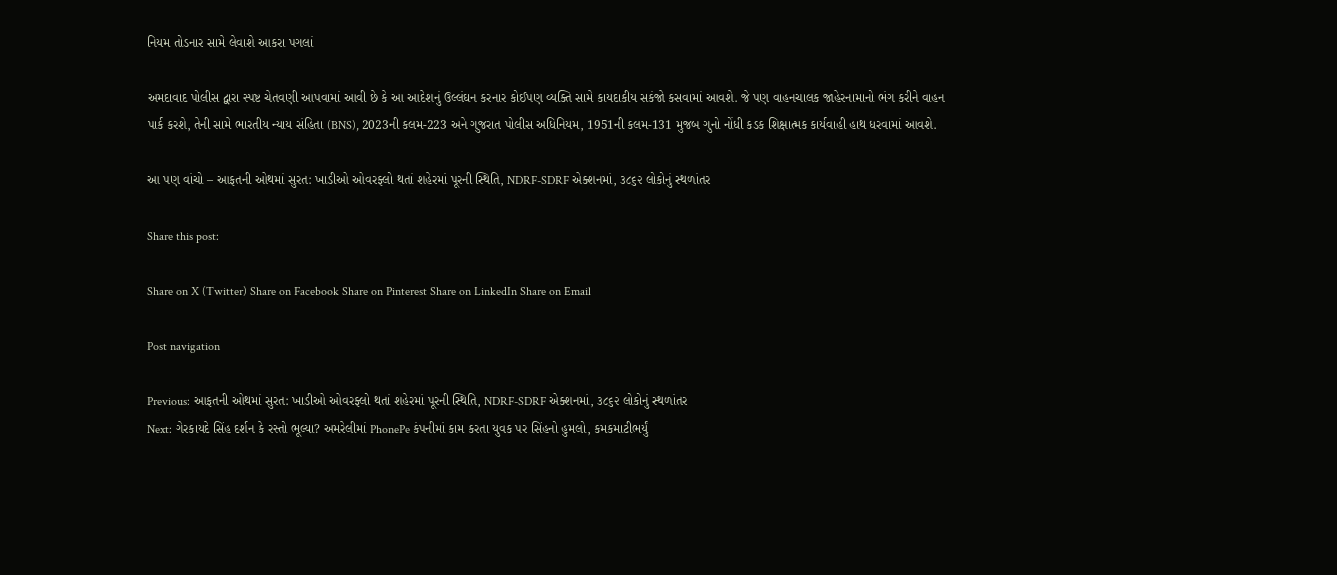નિયમ તોડનાર સામે લેવાશે આકરા પગલાં

અમદાવાદ પોલીસ દ્વારા સ્પષ્ટ ચેતવણી આપવામાં આવી છે કે આ આદેશનું ઉલ્લંઘન કરનાર કોઈપણ વ્યક્તિ સામે કાયદાકીય સકંજો કસવામાં આવશે. જે પણ વાહનચાલક જાહેરનામાનો ભંગ કરીને વાહન પાર્ક કરશે, તેની સામે ભારતીય ન્યાય સંહિતા (BNS), 2023ની કલમ-223 અને ગુજરાત પોલીસ અધિનિયમ, 1951ની કલમ-131 મુજબ ગુનો નોંધી કડક શિક્ષાત્મક કાર્યવાહી હાથ ધરવામાં આવશે.

આ પણ વાંચો – આફતની ઓથમાં સુરત: ખાડીઓ ઓવરફ્લો થતાં શહેરમાં પૂરની સ્થિતિ, NDRF-SDRF એક્શનમાં, ૩૮૬૨ લોકોનું સ્થળાંતર

Share this post:

Share on X (Twitter) Share on Facebook Share on Pinterest Share on LinkedIn Share on Email

Post navigation

Previous: આફતની ઓથમાં સુરત: ખાડીઓ ઓવરફ્લો થતાં શહેરમાં પૂરની સ્થિતિ, NDRF-SDRF એક્શનમાં, ૩૮૬૨ લોકોનું સ્થળાંતર
Next: ગેરકાયદે સિંહ દર્શન કે રસ્તો ભૂલ્યા? અમરેલીમાં PhonePe કંપનીમાં કામ કરતા યુવક પર સિંહનો હુમલો, કમકમાટીભર્યું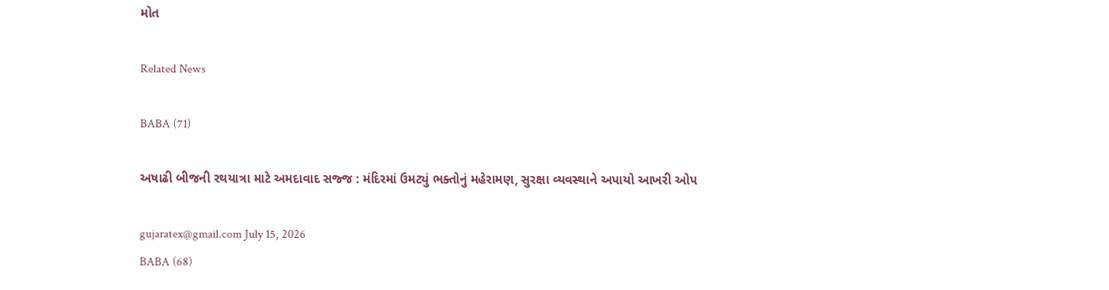મોત

Related News

BABA (71)

અષાઢી બીજની રથયાત્રા માટે અમદાવાદ સજ્જ : મંદિરમાં ઉમટ્યું ભક્તોનું મહેરામણ, સુરક્ષા વ્યવસ્થાને અપાયો આખરી ઓપ

gujaratex@gmail.com July 15, 2026
BABA (68)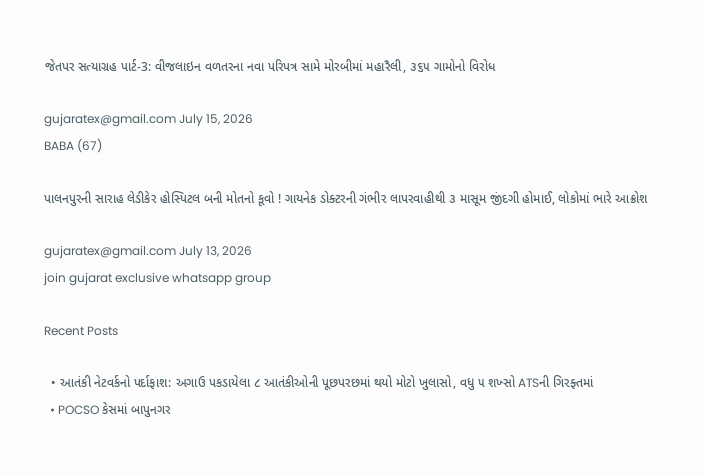જેતપર સત્યાગ્રહ પાર્ટ-3: વીજલાઇન વળતરના નવા પરિપત્ર સામે મોરબીમાં મહારૈલી, ૩૬૫ ગામોનો વિરોધ

gujaratex@gmail.com July 15, 2026
BABA (67)

પાલનપુરની સારાહ લેડીકેર હોસ્પિટલ બની મોતનો કૂવો ! ગાયનેક ડોક્ટરની ગંભીર લાપરવાહીથી ૩ માસૂમ જીંદગી હોમાઈ, લોકોમાં ભારે આક્રોશ

gujaratex@gmail.com July 13, 2026
join gujarat exclusive whatsapp group

Recent Posts

  • આતંકી નેટવર્કનો પર્દાફાશ: અગાઉ પકડાયેલા ૮ આતંકીઓની પૂછપરછમાં થયો મોટો ખુલાસો, વધુ ૫ શખ્સો ATSની ગિરફ્તમાં
  • POCSO કેસમાં બાપુનગર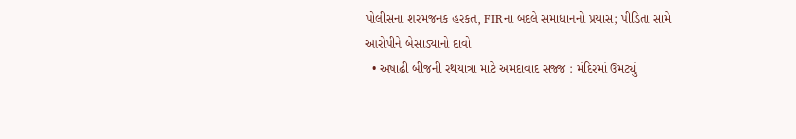પોલીસના શરમજનક હરકત, FIRના બદલે સમાધાનનો પ્રયાસ; પીડિતા સામે આરોપીને બેસાડ્યાનો દાવો
  • અષાઢી બીજની રથયાત્રા માટે અમદાવાદ સજ્જ : મંદિરમાં ઉમટ્યું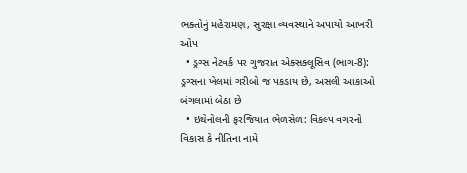ભક્તોનું મહેરામણ, સુરક્ષા વ્યવસ્થાને અપાયો આખરી ઓપ
  • ડ્રગ્સ નેટવર્ક પર ગુજરાત એક્સક્લૂસિવ (ભાગ-8): ડ્રગ્સના ખેલમાં ગરીબો જ પકડાય છે, અસલી આકાઓ બંગલામાં બેઠા છે
  • ઇથેનોલની ફરજિયાત ભેળસેળ: વિકલ્પ વગરનો વિકાસ કે નીતિના નામે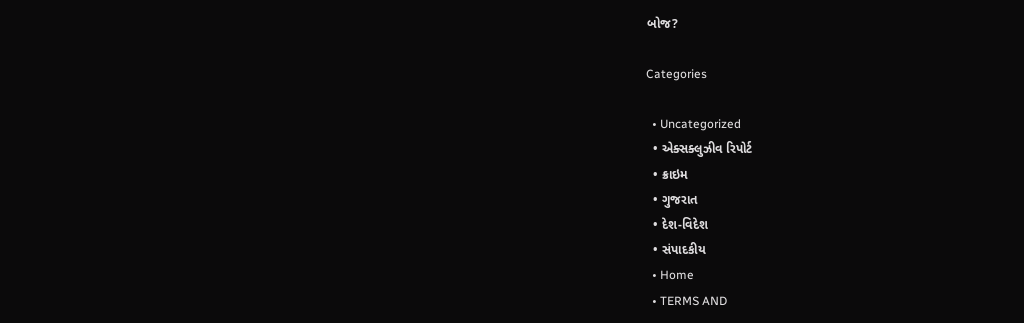બોજ?

Categories

  • Uncategorized
  • એક્સક્લુઝીવ રિપોર્ટ
  • ક્રાઇમ
  • ગુજરાત
  • દેશ-વિદેશ
  • સંપાદકીય
  • Home
  • TERMS AND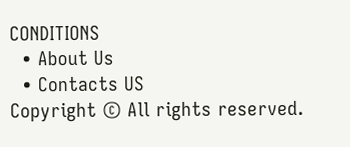CONDITIONS
  • About Us
  • Contacts US
Copyright © All rights reserved.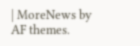| MoreNews by AF themes.